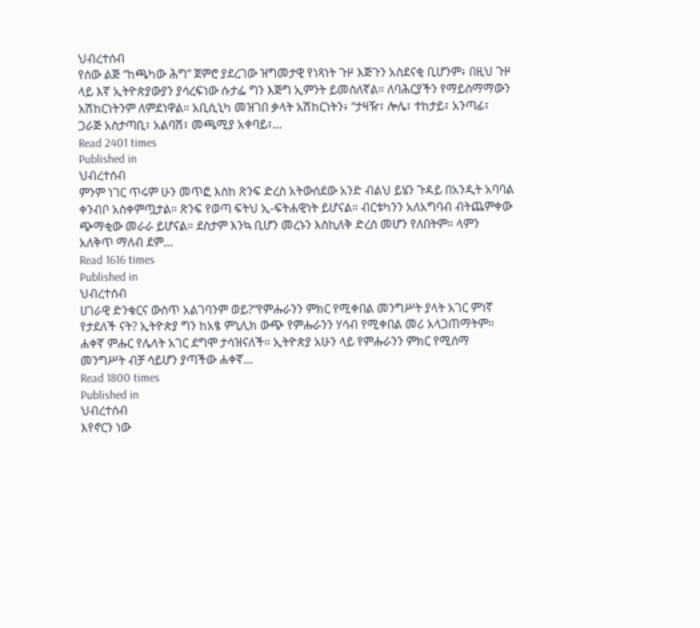ህብረተሰብ
የሰው ልጅ “ከጫካው ሕግ” ጀምሮ ያደረገው ዝግመታዊ የነጻነት ጉዞ እጅጉን አስደናቂ ቢሆንም፥ በዚህ ጉዞ ላይ እኛ ኢትዮጵያውያን ያሳረፍነው ሱታፌ ግን እጅግ ኢምንት ይመስለኛል። ለባሕርያችን የማይስማማውን አሽከርነትንም ለምደነዋል። አቢሲኒካ መዝገበ ቃላት አሽከርነትን፥ “ታዛዥ፣ ሎሌ፣ ተከታይ፣ አንጣፊ፣ ጋራጅ አስታጣቢ፣ አልባሽ፣ መጫሚያ አቀባይ፣…
Read 2401 times
Published in
ህብረተሰብ
ምንም ነገር ጥሩም ሁን መጥፎ እስከ ጽንፍ ድረስ አትውሰደው አንድ ብልህ ይሄን ጉዳይ በአንዲት አባባል ቀንብቦ አስቀምጧታል። ጽንፍ የወጣ ፍትህ ኢ-ፍትሐዊነት ይሆናል። ብርቱካንን አለአግባብ ብትጨምቀው ጭማቂው መራራ ይሆናል። ደስታም እንኳ ቢሆን መረኑን እስኪለቅ ድረስ መሆን የለበትም። ላምን አለቅጥ ማለብ ደም…
Read 1616 times
Published in
ህብረተሰብ
ሀገራዊ ድንቁርና ውስጥ አልገባንም ወይ?“የምሑራንን ምክር የሚቀበል መንግሥት ያላት አገር ምነኛ የታደለች ናት? ኢትዮጵያ ግን ከአፄ ምኒሊክ ውጭ የምሑራንን ሃሳብ የሚቀበል መሪ አላጋጠማትም። ሐቀኛ ምሑር የሌላት አገር ደግሞ ታሳዝናለች። ኢትዮጵያ አሁን ላይ የምሑራንን ምክር የሚሰማ መንግሥት ብቻ ሳይሆን ያጣችው ሐቀኛ…
Read 1800 times
Published in
ህብረተሰብ
እየኖርን ነው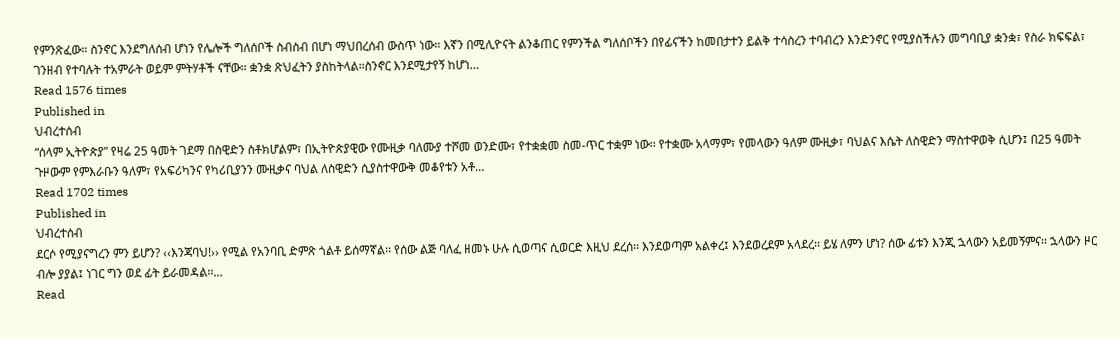የምንጽፈው። ስንኖር እንደግለሰብ ሆነን የሌሎች ግለሰቦች ስብስብ በሆነ ማህበረሰብ ውስጥ ነው። እኛን በሚሊዮናት ልንቆጠር የምንችል ግለሰቦችን በየፊናችን ከመበታተን ይልቅ ተሳስረን ተባብረን እንድንኖር የሚያስችሉን መግባቢያ ቋንቋ፣ የስራ ክፍፍል፣ ገንዘብ የተባሉት ተአምራት ወይም ምትሃቶች ናቸው። ቋንቋ ጽህፈትን ያስከትላል።ስንኖር እንደሚታየኝ ከሆነ…
Read 1576 times
Published in
ህብረተሰብ
“ሰላም ኢትዮጵያ” የዛሬ 25 ዓመት ገደማ በስዊድን ስቶክሆልም፣ በኢትዮጵያዊው የሙዚቃ ባለሙያ ተሾመ ወንድሙ፣ የተቋቋመ ስመ-ጥር ተቋም ነው፡፡ የተቋሙ አላማም፣ የመላውን ዓለም ሙዚቃ፣ ባህልና እሴት ለስዊድን ማስተዋወቅ ሲሆን፤ በ25 ዓመት ጉዞውም የምእራቡን ዓለም፣ የአፍሪካንና የካሪቢያንን ሙዚቃና ባህል ለስዊድን ሲያስተዋውቅ መቆየቱን አቶ…
Read 1702 times
Published in
ህብረተሰብ
ደርሶ የሚያናግረን ምን ይሆን? ‹‹እንጃባህ!›› የሚል የአንባቢ ድምጽ ጎልቶ ይሰማኛል፡፡ የሰው ልጅ ባለፈ ዘመኑ ሁሉ ሲወጣና ሲወርድ እዚህ ደረሰ፡፡ እንደወጣም አልቀረ፤ እንደወረደም አላደረ፡፡ ይሄ ለምን ሆነ? ሰው ፊቱን እንጂ ኋላውን አይመኝምና፡፡ ኋላውን ዞር ብሎ ያያል፤ ነገር ግን ወደ ፊት ይራመዳል፡፡…
Read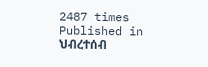2487 times
Published in
ህብረተሰብ